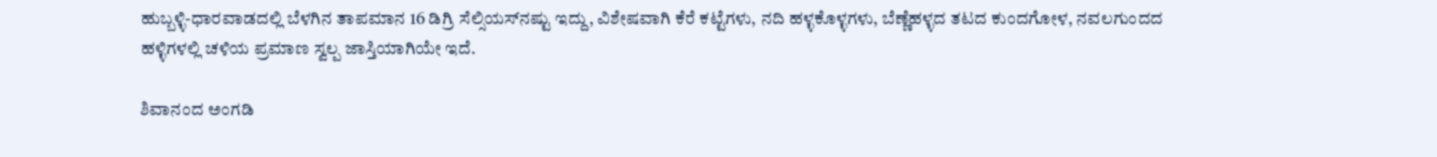ಹುಬ್ಬಳ್ಳಿ-ಧಾರವಾಡದಲ್ಲಿ ಬೆಳಗಿನ ತಾಪಮಾನ 16 ಡಿಗ್ರಿ ಸೆಲ್ಸಿಯಸ್‌ನಷ್ಟು ಇದ್ದು, ವಿಶೇಷವಾಗಿ ಕೆರೆ ಕಟ್ಟೆಗಳು, ನದಿ ಹಳ್ಳಕೊಳ್ಳಗಳು, ಬೆಣ್ಣೆಹಳ್ಳದ ತಟದ ಕುಂದಗೋಳ, ನವಲಗುಂದದ ಹಳ್ಳಿಗಳಲ್ಲಿ ಚಳಿಯ ಪ್ರಮಾಣ ಸ್ವಲ್ಪ ಜಾಸ್ತಿಯಾಗಿಯೇ ಇದೆ.

ಶಿವಾನಂದ ಅಂಗಡಿ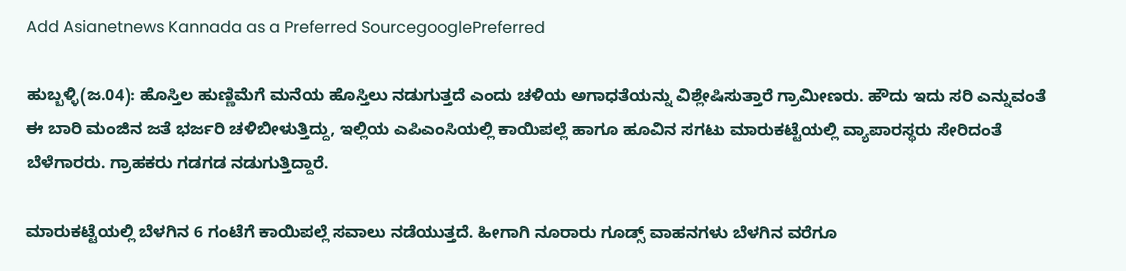Add Asianetnews Kannada as a Preferred SourcegooglePreferred

ಹುಬ್ಬಳ್ಳಿ(ಜ.04): ಹೊಸ್ತಿಲ ಹುಣ್ಣಿಮೆಗೆ ಮನೆಯ ಹೊಸ್ತಿಲು ನಡುಗುತ್ತದೆ ಎಂದು ಚಳಿಯ ಅಗಾಧತೆಯನ್ನು ವಿಶ್ಲೇಷಿಸುತ್ತಾರೆ ಗ್ರಾಮೀಣರು. ಹೌದು ಇದು ಸರಿ ಎನ್ನುವಂತೆ ಈ ಬಾರಿ ಮಂಜಿನ ಜತೆ ಭರ್ಜರಿ ಚಳಿಬೀಳುತ್ತಿದ್ದು, ಇಲ್ಲಿಯ ಎಪಿಎಂಸಿಯಲ್ಲಿ ಕಾಯಿಪಲ್ಲೆ ಹಾಗೂ ಹೂವಿನ ಸಗಟು ಮಾರುಕಟ್ಟೆಯಲ್ಲಿ ವ್ಯಾಪಾರಸ್ಥರು ಸೇರಿದಂತೆ ಬೆಳೆಗಾರರು. ಗ್ರಾಹಕರು ಗಡಗಡ ನಡುಗುತ್ತಿದ್ದಾರೆ.

ಮಾರುಕಟ್ಟೆಯಲ್ಲಿ ಬೆಳಗಿನ 6 ಗಂಟೆಗೆ ಕಾಯಿಪಲ್ಲೆ ಸವಾಲು ನಡೆಯುತ್ತದೆ. ಹೀಗಾಗಿ ನೂರಾರು ಗೂಡ್ಸ್ ವಾಹನಗಳು ಬೆಳಗಿನ ವರೆಗೂ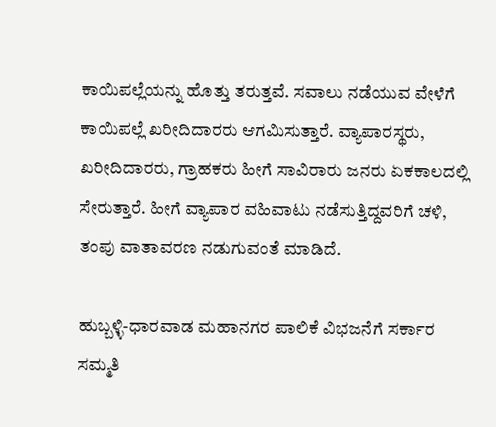ಕಾಯಿಪಲ್ಲೆಯನ್ನು ಹೊತ್ತು ತರುತ್ತವೆ. ಸವಾಲು ನಡೆಯುವ ವೇಳೆಗೆ ಕಾಯಿಪಲ್ಲೆ ಖರೀದಿದಾರರು ಆಗಮಿಸುತ್ತಾರೆ. ವ್ಯಾಪಾರಸ್ಥರು, ಖರೀದಿದಾರರು, ಗ್ರಾಹಕರು ಹೀಗೆ ಸಾವಿರಾರು ಜನರು ಏಕಕಾಲದಲ್ಲಿ ಸೇರುತ್ತಾರೆ. ಹೀಗೆ ವ್ಯಾಪಾರ ವಹಿವಾಟು ನಡೆಸುತ್ತಿದ್ದವರಿಗೆ ಚಳಿ, ತಂಪು ವಾತಾವರಣ ನಡುಗುವಂತೆ ಮಾಡಿದೆ.

ಹುಬ್ಬಳ್ಳಿ-ಧಾರವಾಡ ಮಹಾನಗರ ಪಾಲಿಕೆ ವಿಭಜನೆಗೆ ಸರ್ಕಾರ ಸಮ್ಮತಿ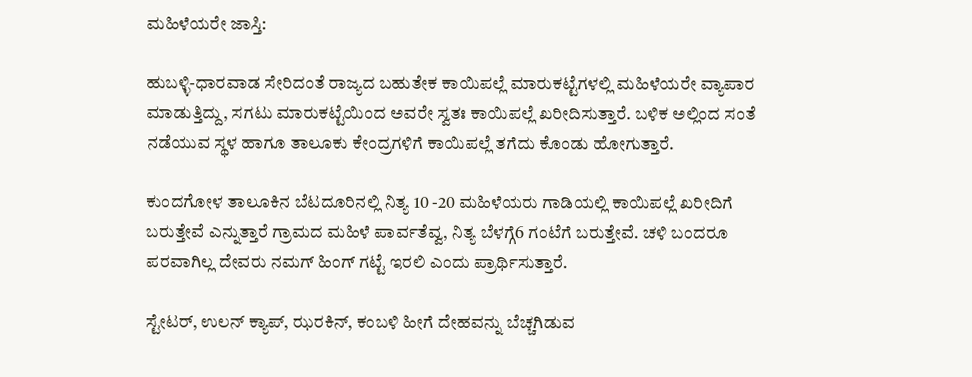ಮಹಿಳೆಯರೇ ಜಾಸ್ತಿ:

ಹುಬಳ್ಳಿ-ಧಾರವಾಡ ಸೇರಿದಂತೆ ರಾಜ್ಯದ ಬಹುತೇಕ ಕಾಯಿಪಲ್ಲೆ ಮಾರುಕಟ್ಟೆಗಳಲ್ಲಿ ಮಹಿಳೆಯರೇ ವ್ಯಾಪಾರ ಮಾಡುತ್ತಿದ್ದು, ಸಗಟು ಮಾರುಕಟ್ಟೆಯಿಂದ ಅವರೇ ಸ್ವತಃ ಕಾಯಿಪಲ್ಲೆ ಖರೀದಿಸುತ್ತಾರೆ. ಬಳಿಕ ಅಲ್ಲಿಂದ ಸಂತೆ ನಡೆಯುವ ಸ್ಥಳ ಹಾಗೂ ತಾಲೂಕು ಕೇಂದ್ರಗಳಿಗೆ ಕಾಯಿಪಲ್ಲೆ ತಗೆದು ಕೊಂಡು ಹೋಗುತ್ತಾರೆ.

ಕುಂದಗೋಳ ತಾಲೂಕಿನ ಬೆಟದೂರಿನಲ್ಲಿ ನಿತ್ಯ 10 -20 ಮಹಿಳೆಯರು ಗಾಡಿಯಲ್ಲಿ ಕಾಯಿಪಲ್ಲೆ ಖರೀದಿಗೆ ಬರುತ್ತೇವೆ ಎನ್ನುತ್ತಾರೆ ಗ್ರಾಮದ ಮಹಿಳೆ ಪಾರ್ವತೆವ್ವ, ನಿತ್ಯ ಬೆಳಗ್ಗೆ6 ಗಂಟೆಗೆ ಬರುತ್ತೇವೆ. ಚಳಿ ಬಂದರೂ ಪರವಾಗಿಲ್ಲ ದೇವರು ನಮಗ್ ಹಿಂಗ್ ಗಟ್ಟೆ ಇರಲಿ ಎಂದು ಪ್ರಾರ್ಥಿಸುತ್ತಾರೆ.

ಸ್ಟೇಟರ್, ಉಲನ್ ಕ್ಯಾಪ್, ಝರಕಿನ್, ಕಂಬಳಿ ಹೀಗೆ ದೇಹವನ್ನು ಬೆಚ್ಚಗಿಡುವ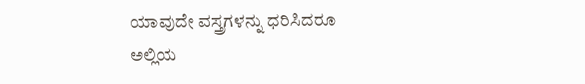ಯಾವುದೇ ವಸ್ತ್ರಗಳನ್ನು ಧರಿಸಿದರೂ ಅಲ್ಲಿಯ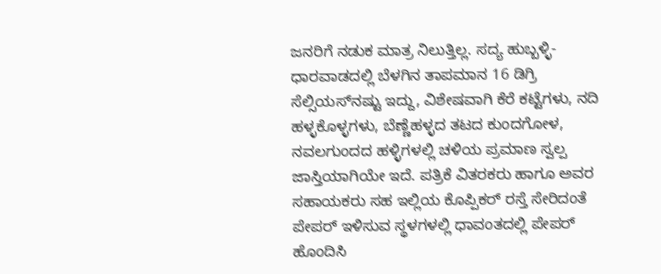ಜನರಿಗೆ ನಡುಕ ಮಾತ್ರ ನಿಲುತ್ತಿಲ್ಲ. ಸದ್ಯ ಹುಬ್ಬಳ್ಳಿ-ಧಾರವಾಡದಲ್ಲಿ ಬೆಳಗಿನ ತಾಪಮಾನ 16 ಡಿಗ್ರಿ ಸೆಲ್ಸಿಯಸ್‌ನಷ್ಟು ಇದ್ದು, ವಿಶೇಷವಾಗಿ ಕೆರೆ ಕಟ್ಟೆಗಳು, ನದಿ ಹಳ್ಳಕೊಳ್ಳಗಳು, ಬೆಣ್ಣೆಹಳ್ಳದ ತಟದ ಕುಂದಗೋಳ, ನವಲಗುಂದದ ಹಳ್ಳಿಗಳಲ್ಲಿ ಚಳಿಯ ಪ್ರಮಾಣ ಸ್ವಲ್ಪ ಜಾಸ್ತಿಯಾಗಿಯೇ ಇದೆ. ಪತ್ರಿಕೆ ವಿತರಕರು ಹಾಗೂ ಅವರ ಸಹಾಯಕರು ಸಹ ಇಲ್ಲಿಯ ಕೊಪ್ಪಿಕ‌ರ್ ರಸ್ತೆ ಸೇರಿದಂತೆ ಪೇಪರ್ ಇಳಿಸುವ ಸ್ಥಳಗಳಲ್ಲಿ ಧಾವಂತದಲ್ಲಿ ಪೇಪರ್ ಹೊಂದಿಸಿ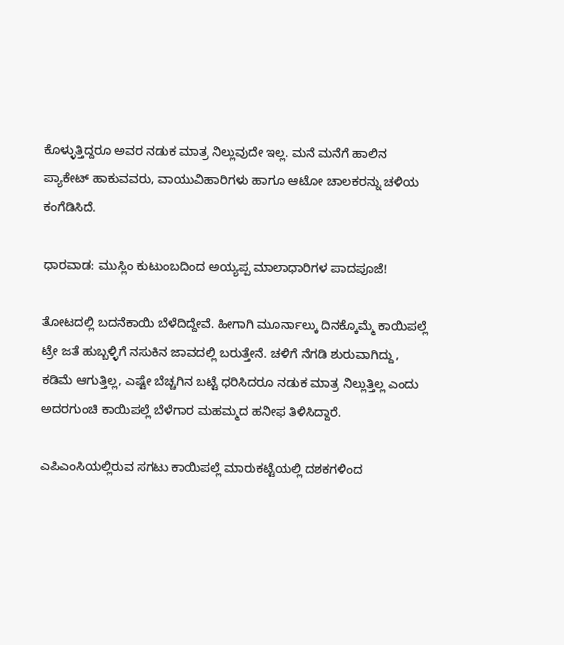ಕೊಳ್ಳುತ್ತಿದ್ದರೂ ಅವರ ನಡುಕ ಮಾತ್ರ ನಿಲ್ಲುವುದೇ ಇಲ್ಲ. ಮನೆ ಮನೆಗೆ ಹಾಲಿನ ಪ್ಯಾಕೇಟ್ ಹಾಕುವವರು, ವಾಯುವಿಹಾರಿಗಳು ಹಾಗೂ ಆಟೋ ಚಾಲಕರನ್ನು ಚಳಿಯ ಕಂಗೆಡಿಸಿದೆ.

ಧಾರವಾಡ: ಮುಸ್ಲಿಂ ಕುಟುಂಬದಿಂದ ಅಯ್ಯಪ್ಪ ಮಾಲಾಧಾರಿಗಳ ಪಾದಪೂಜೆ!

ತೋಟದಲ್ಲಿ ಬದನೆಕಾಯಿ ಬೆಳೆದಿದ್ದೇವೆ. ಹೀಗಾಗಿ ಮೂರ್ನಾಲ್ಕು ದಿನಕ್ಕೊಮ್ಮೆ ಕಾಯಿಪಲ್ಲೆ ಟ್ರೇ ಜತೆ ಹುಬ್ಬಳ್ಳಿಗೆ ನಸುಕಿನ ಜಾವದಲ್ಲಿ ಬರುತ್ತೇನೆ. ಚಳಿಗೆ ನೆಗಡಿ ಶುರುವಾಗಿದ್ದು, ಕಡಿಮೆ ಆಗುತ್ತಿಲ್ಲ, ಎಷ್ಟೇ ಬೆಚ್ಚಗಿನ ಬಟ್ಟೆ ಧರಿಸಿದರೂ ನಡುಕ ಮಾತ್ರ ನಿಲ್ಲುತ್ತಿಲ್ಲ ಎಂದು ಅದರಗುಂಚಿ ಕಾಯಿಪಲ್ಲೆ ಬೆಳೆಗಾರ ಮಹಮ್ಮದ ಹನೀಫ ತಿಳಿಸಿದ್ದಾರೆ.

ಎಪಿಎಂಸಿಯಲ್ಲಿರುವ ಸಗಟು ಕಾಯಿಪಲ್ಲೆ ಮಾರುಕಟ್ಟೆಯಲ್ಲಿ ದಶಕಗಳಿಂದ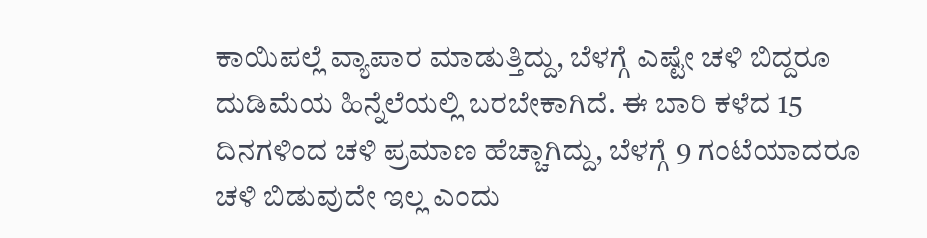ಕಾಯಿಪಲ್ಲೆ ವ್ಯಾಪಾರ ಮಾಡುತ್ತಿದ್ದು, ಬೆಳಗ್ಗೆ ಎಷ್ಟೇ ಚಳಿ ಬಿದ್ದರೂ ದುಡಿಮೆಯ ಹಿನ್ನೆಲೆಯಲ್ಲಿ ಬರಬೇಕಾಗಿದೆ. ಈ ಬಾರಿ ಕಳೆದ 15 ದಿನಗಳಿಂದ ಚಳಿ ಪ್ರಮಾಣ ಹೆಚ್ಚಾಗಿದ್ದು, ಬೆಳಗ್ಗೆ 9 ಗಂಟೆಯಾದರೂ ಚಳಿ ಬಿಡುವುದೇ ಇಲ್ಲ ಎಂದು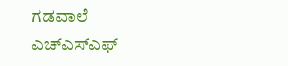ಗಡವಾಲೆ ಎಚ್‌ಎಸ್‌ಎಫ್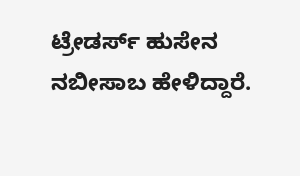ಟ್ರೇಡರ್ಸ್ ಹುಸೇನ ನಬೀಸಾಬ ಹೇಳಿದ್ದಾರೆ.